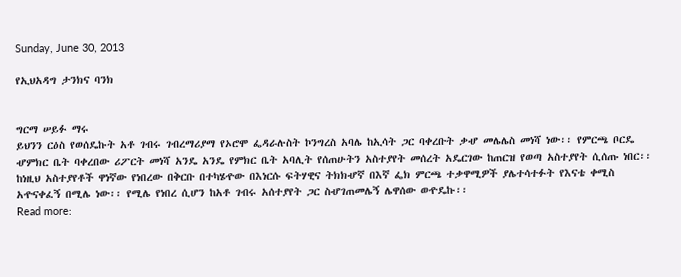Sunday, June 30, 2013

የኢህአዳግ ታንክና ባንክ


ግርማ ሠይፉ ማሩ
ይህንን ርዕስ የወሰዴኩት አቶ ገብሩ ገብረማሪያማ የኦሮሞ ፌዳራሉስት ኮንግረስ አባሌ ከኢሳት ጋር ባቀረቡት ቃሇ መሌሌስ መነሻ ነው፡፡ የምርጫ ቦርዴ ሇምክር ቤት ባቀረበው ሪፖርት መነሻ አንዴ አንዴ የምክር ቤት አባሊት የሰጠሁትን አስተያየት መሰረት አዴርገው ከጠርዝ የወጣ አስተያየት ሲሰጡ ነበር፡፡ ከነዚህ አስተያየቶች ዋነኛው የነበረው በቅርቡ በተካሄዯው በእነርሱ ፍትሃዊና ትክክሇኛ በእኛ ፌክ ምርጫ ተቃዋሚዎች ያሌተሳተፉት የእናቴ ቀሚስ አዯናቀፈኝ በሚሌ ነው፡፡ የሚሌ የነበረ ሲሆን ከአቶ ገብሩ አሰተያየት ጋር ስሇገጠመሌኝ ሌዋሰው ወዯዴኩ፡፡
Read more: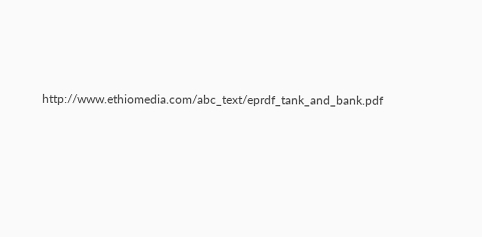http://www.ethiomedia.com/abc_text/eprdf_tank_and_bank.pdf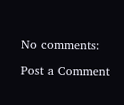No comments:

Post a Comment